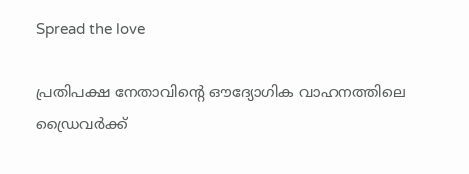Spread the love

പ്രതിപക്ഷ നേതാവിന്റെ ഔദ്യോഗിക വാഹനത്തിലെ ഡ്രൈവർക്ക്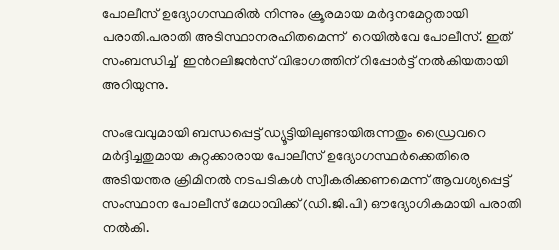പോലീസ് ഉദ്യോഗസ്ഥരില്‍ നിന്നും ക്രൂരമായ മർദ്ദനമേറ്റതായി പരാതി.പരാതി അടിസ്ഥാനരഹിതമെന്ന്  റെയിൽവേ പോലീസ്. ഇത് സംബന്ധിച്ച്  ഇൻറലിജൻസ് വിഭാഗത്തിന് റിപ്പോർട്ട് നൽകിയതായി അറിയുന്നു.

സംഭവവുമായി ബന്ധപ്പെട്ട് ഡ്യൂട്ടിയിലുണ്ടായിരുന്നതും ഡ്രൈവറെ മർദ്ദിച്ചതുമായ കുറ്റക്കാരായ പോലീസ് ഉദ്യോഗസ്ഥർക്കെതിരെ അടിയന്തര ക്രിമിനല്‍ നടപടികള്‍ സ്വീകരിക്കണമെന്ന് ആവശ്യപ്പെട്ട് സംസ്ഥാന പോലീസ് മേധാവിക്ക് (ഡി.ജി.പി) ഔദ്യോഗികമായി പരാതി നല്‍കി.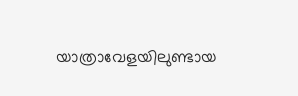യാത്രാവേളയിലുണ്ടായ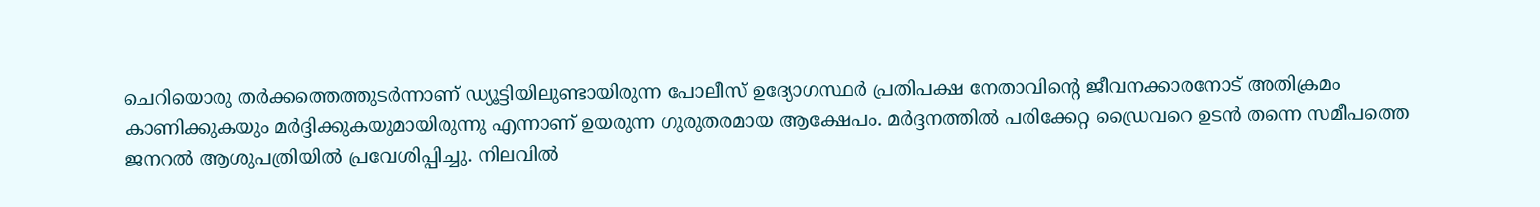ചെറിയൊരു തർക്കത്തെത്തുടർന്നാണ് ഡ്യൂട്ടിയിലുണ്ടായിരുന്ന പോലീസ് ഉദ്യോഗസ്ഥർ പ്രതിപക്ഷ നേതാവിന്റെ ജീവനക്കാരനോട് അതിക്രമം കാണിക്കുകയും മർദ്ദിക്കുകയുമായിരുന്നു എന്നാണ് ഉയരുന്ന ഗുരുതരമായ ആക്ഷേപം. മർദ്ദനത്തില്‍ പരിക്കേറ്റ ഡ്രൈവറെ ഉടൻ തന്നെ സമീപത്തെ ജനറല്‍ ആശുപത്രിയില്‍ പ്രവേശിപ്പിച്ചു. നിലവില്‍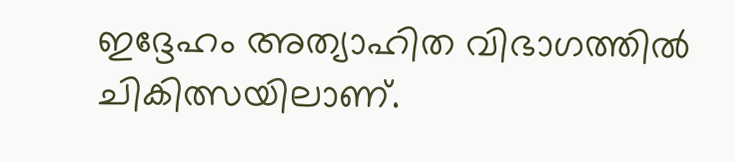ഇദ്ദേഹം അത്യാഹിത വിഭാഗത്തില്‍ ചികിത്സയിലാണ്.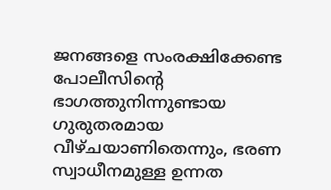ജനങ്ങളെ സംരക്ഷിക്കേണ്ട പോലീസിന്റെ ഭാഗത്തുനിന്നുണ്ടായ ഗുരുതരമായ വീഴ്ചയാണിതെന്നും, ഭരണ സ്വാധീനമുള്ള ഉന്നത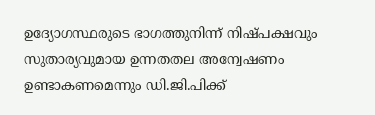ഉദ്യോഗസ്ഥരുടെ ഭാഗത്തുനിന്ന് നിഷ്പക്ഷവും സുതാര്യവുമായ ഉന്നതതല അന്വേഷണം ഉണ്ടാകണമെന്നും ഡി.ജി.പിക്ക്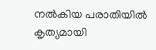നല്‍കിയ പരാതിയില്‍ കൃത്യമായി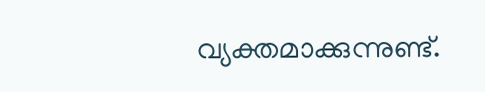വ്യക്തമാക്കുന്നുണ്ട്.